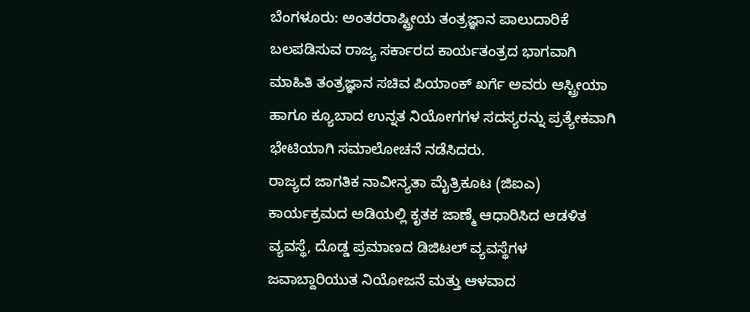ಬೆಂಗಳೂರು: ಅಂತರರಾಷ್ಟ್ರೀಯ ತಂತ್ರಜ್ಞಾನ ಪಾಲುದಾರಿಕೆ ಬಲಪಡಿಸುವ ರಾಜ್ಯ ಸರ್ಕಾರದ ಕಾರ್ಯತಂತ್ರದ ಭಾಗವಾಗಿ ಮಾಹಿತಿ ತಂತ್ರಜ್ಞಾನ ಸಚಿವ ಪಿಯಾಂಕ್ ಖರ್ಗೆ ಅವರು ಆಸ್ಟ್ರೀಯಾ ಹಾಗೂ ಕ್ಯೂಬಾದ ಉನ್ನತ ನಿಯೋಗಗಳ ಸದಸ್ಯರನ್ನು ಪ್ರತ್ಯೇಕವಾಗಿ ಭೇಟಿಯಾಗಿ ಸಮಾಲೋಚನೆ ನಡೆಸಿದರು.
ರಾಜ್ಯದ ಜಾಗತಿಕ ನಾವೀನ್ಯತಾ ಮೈತ್ರಿಕೂಟ (ಜಿಐಎ) ಕಾರ್ಯಕ್ರಮದ ಅಡಿಯಲ್ಲಿ ಕೃತಕ ಜಾಣ್ಮೆ ಆಧಾರಿಸಿದ ಆಡಳಿತ ವ್ಯವಸ್ಥೆ, ದೊಡ್ಡ ಪ್ರಮಾಣದ ಡಿಜಿಟಲ್ ವ್ಯವಸ್ಥೆಗಳ ಜವಾಬ್ದಾರಿಯುತ ನಿಯೋಜನೆ ಮತ್ತು ಆಳವಾದ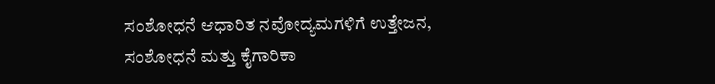ಸಂಶೋಧನೆ ಆಧಾರಿತ ನವೋದ್ಯಮಗಳಿಗೆ ಉತ್ತೇಜನ, ಸಂಶೋಧನೆ ಮತ್ತು ಕೈಗಾರಿಕಾ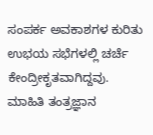ಸಂಪರ್ಕ ಅವಕಾಶಗಳ ಕುರಿತು ಉಭಯ ಸಭೆಗಳಲ್ಲಿ ಚರ್ಚೆ ಕೇಂದ್ರೀಕೃತವಾಗಿದ್ದವು.
ಮಾಹಿತಿ ತಂತ್ರಜ್ಞಾನ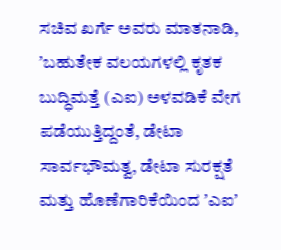ಸಚಿವ ಖರ್ಗೆ ಅವರು ಮಾತನಾಡಿ, ʼಬಹುತೇಕ ವಲಯಗಳಲ್ಲಿ ಕೃತಕ ಬುದ್ಧಿಮತ್ತೆ (ಎಐ) ಅಳವಡಿಕೆ ವೇಗ ಪಡೆಯುತ್ತಿದ್ದಂತೆ, ಡೇಟಾ ಸಾರ್ವಭೌಮತ್ವ, ಡೇಟಾ ಸುರಕ್ಷತೆ ಮತ್ತು ಹೊಣೆಗಾರಿಕೆಯಿಂದ ʼಎಐʼ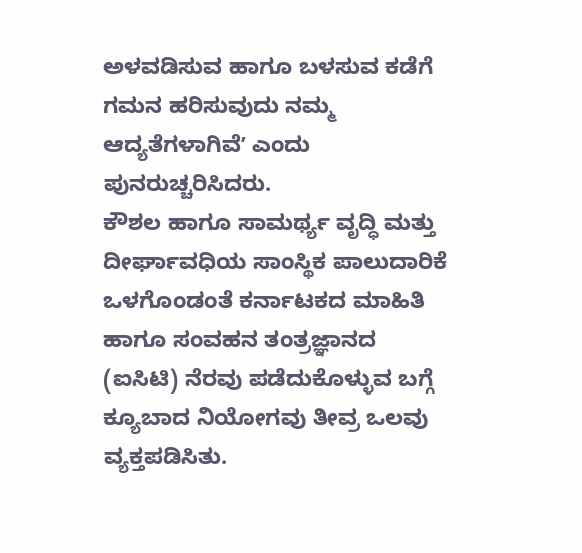ಅಳವಡಿಸುವ ಹಾಗೂ ಬಳಸುವ ಕಡೆಗೆ ಗಮನ ಹರಿಸುವುದು ನಮ್ಮ ಆದ್ಯತೆಗಳಾಗಿವೆʼ ಎಂದು ಪುನರುಚ್ಚರಿಸಿದರು.
ಕೌಶಲ ಹಾಗೂ ಸಾಮರ್ಥ್ಯ ವೃದ್ಧಿ ಮತ್ತು ದೀರ್ಘಾವಧಿಯ ಸಾಂಸ್ಥಿಕ ಪಾಲುದಾರಿಕೆ ಒಳಗೊಂಡಂತೆ ಕರ್ನಾಟಕದ ಮಾಹಿತಿ ಹಾಗೂ ಸಂವಹನ ತಂತ್ರಜ್ಞಾನದ (ಐಸಿಟಿ) ನೆರವು ಪಡೆದುಕೊಳ್ಳುವ ಬಗ್ಗೆ ಕ್ಯೂಬಾದ ನಿಯೋಗವು ತೀವ್ರ ಒಲವು ವ್ಯಕ್ತಪಡಿಸಿತು.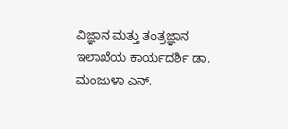ವಿಜ್ಞಾನ ಮತ್ತು ತಂತ್ರಜ್ಞಾನ ಇಲಾಖೆಯ ಕಾರ್ಯದರ್ಶಿ ಡಾ. ಮಂಜುಳಾ ಎನ್.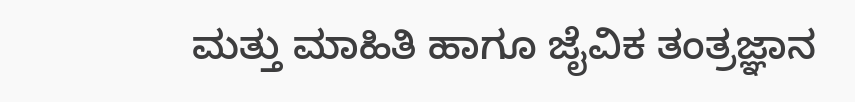ಮತ್ತು ಮಾಹಿತಿ ಹಾಗೂ ಜೈವಿಕ ತಂತ್ರಜ್ಞಾನ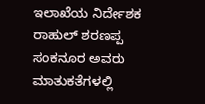ಇಲಾಖೆಯ ನಿರ್ದೇಶಕ ರಾಹುಲ್ ಶರಣಪ್ಪ ಸಂಕನೂರ ಅವರು ಮಾತುಕತೆಗಳಲ್ಲಿ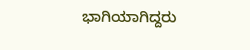ಭಾಗಿಯಾಗಿದ್ದರು